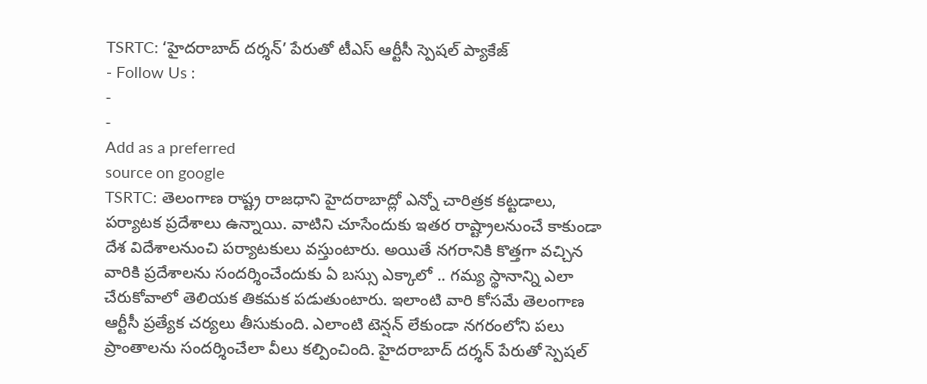TSRTC: ‘హైదరాబాద్ దర్శన్’ పేరుతో టీఎస్ ఆర్టీసీ స్పెషల్ ప్యాకేజ్
- Follow Us :
-
-
Add as a preferred
source on google
TSRTC: తెలంగాణ రాష్ట్ర రాజధాని హైదరాబాద్లో ఎన్నో చారిత్రక కట్టడాలు, పర్యాటక ప్రదేశాలు ఉన్నాయి. వాటిని చూసేందుకు ఇతర రాష్ట్రాలనుంచే కాకుండా దేశ విదేశాలనుంచి పర్యాటకులు వస్తుంటారు. అయితే నగరానికి కొత్తగా వచ్చిన వారికి ప్రదేశాలను సందర్శించేందుకు ఏ బస్సు ఎక్కాలో .. గమ్య స్థానాన్ని ఎలా చేరుకోవాలో తెలియక తికమక పడుతుంటారు. ఇలాంటి వారి కోసమే తెలంగాణ ఆర్టీసీ ప్రత్యేక చర్యలు తీసుకుంది. ఎలాంటి టెన్షన్ లేకుండా నగరంలోని పలు ప్రాంతాలను సందర్శించేలా వీలు కల్పించింది. హైదరాబాద్ దర్శన్ పేరుతో స్పెషల్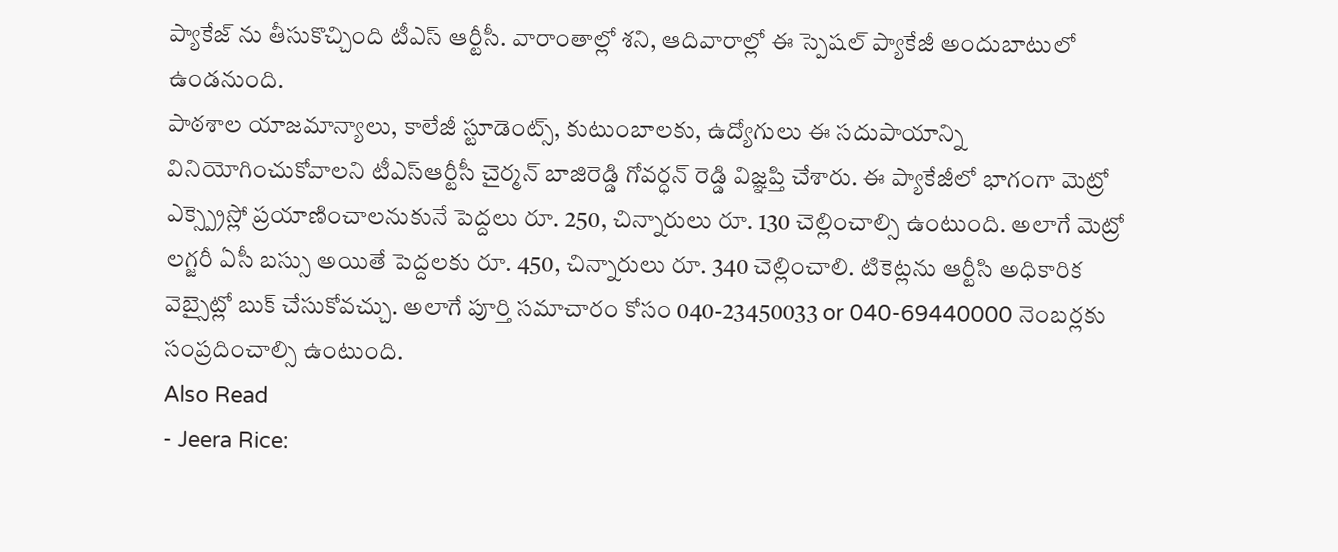ప్యాకేజ్ ను తీసుకొచ్చింది టీఎస్ ఆర్టీసీ. వారాంతాల్లో శని, ఆదివారాల్లో ఈ స్పెషల్ ప్యాకేజీ అందుబాటులో ఉండనుంది.
పాఠశాల యాజమాన్యాలు, కాలేజీ స్టూడెంట్స్, కుటుంబాలకు, ఉద్యోగులు ఈ సదుపాయాన్ని వినియోగించుకోవాలని టీఎస్ఆర్టీసీ చైర్మన్ బాజిరెడ్డి గోవర్ధన్ రెడ్డి విజ్ఞప్తి చేశారు. ఈ ప్యాకేజీలో భాగంగా మెట్రో ఎక్స్ప్రెస్లో ప్రయాణించాలనుకునే పెద్దలు రూ. 250, చిన్నారులు రూ. 130 చెల్లించాల్సి ఉంటుంది. అలాగే మెట్రో లగ్జరీ ఏసీ బస్సు అయితే పెద్దలకు రూ. 450, చిన్నారులు రూ. 340 చెల్లించాలి. టికెట్లను ఆర్టీసి అధికారిక వెబ్సైట్లో బుక్ చేసుకోవచ్చు. అలాగే పూర్తి సమాచారం కోసం 040-23450033 or 040-69440000 నెంబర్లకు సంప్రదించాల్సి ఉంటుంది.
Also Read
- Jeera Rice: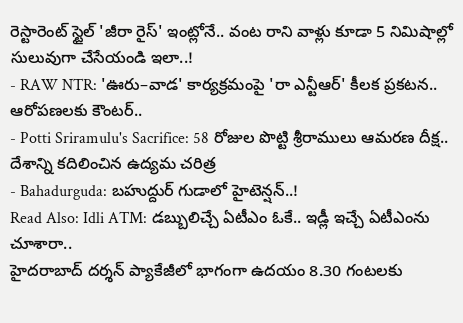రెస్టారెంట్ స్టైల్ 'జీరా రైస్' ఇంట్లోనే.. వంట రాని వాళ్లు కూడా 5 నిమిషాల్లో సులువుగా చేసేయండి ఇలా..!
- RAW NTR: 'ఊరు–వాడ' కార్యక్రమంపై 'రా ఎన్టీఆర్' కీలక ప్రకటన.. ఆరోపణలకు కౌంటర్..
- Potti Sriramulu's Sacrifice: 58 రోజుల పొట్టి శ్రీరాములు ఆమరణ దీక్ష.. దేశాన్ని కదిలించిన ఉద్యమ చరిత్ర
- Bahadurguda: బహుద్దుర్ గుడాలో హైటెన్షన్..!
Read Also: Idli ATM: డబ్బులిచ్చే ఏటీఎం ఓకే.. ఇడ్లీ ఇచ్చే ఏటీఎంను చూశారా..
హైదరాబాద్ దర్శన్ ప్యాకేజీలో భాగంగా ఉదయం 8.30 గంటలకు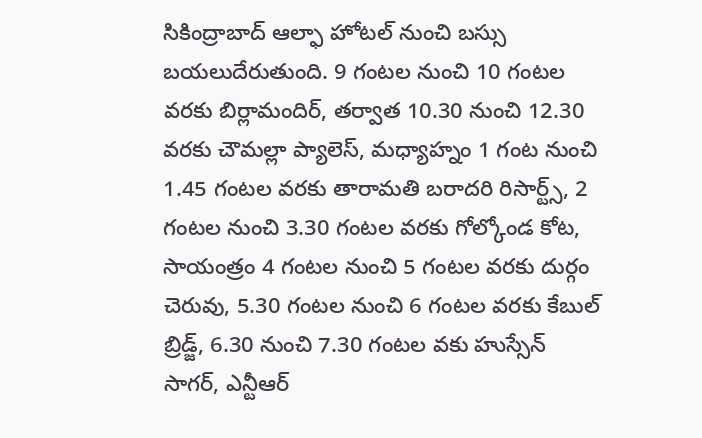సికింద్రాబాద్ ఆల్ఫా హోటల్ నుంచి బస్సు బయలుదేరుతుంది. 9 గంటల నుంచి 10 గంటల వరకు బిర్లామందిర్, తర్వాత 10.30 నుంచి 12.30 వరకు చౌమల్లా ప్యాలెస్, మధ్యాహ్నం 1 గంట నుంచి 1.45 గంటల వరకు తారామతి బరాదరి రిసార్ట్స్, 2 గంటల నుంచి 3.30 గంటల వరకు గోల్కోండ కోట, సాయంత్రం 4 గంటల నుంచి 5 గంటల వరకు దుర్గం చెరువు, 5.30 గంటల నుంచి 6 గంటల వరకు కేబుల్ బ్రిడ్జ్, 6.30 నుంచి 7.30 గంటల వకు హుస్సేన్ సాగర్, ఎన్టీఆర్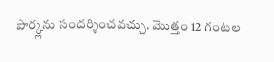పార్క్లను సందర్శించవచ్చు. మొత్తం 12 గంటల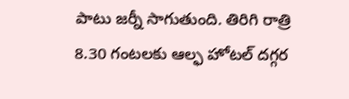పాటు జర్నీ సాగుతుంది. తిరిగి రాత్రి 8.30 గంటలకు ఆల్ఫ హోటల్ దగ్గర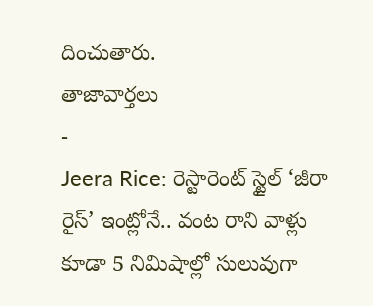దించుతారు.
తాజావార్తలు
-
Jeera Rice: రెస్టారెంట్ స్టైల్ ‘జీరా రైస్’ ఇంట్లోనే.. వంట రాని వాళ్లు కూడా 5 నిమిషాల్లో సులువుగా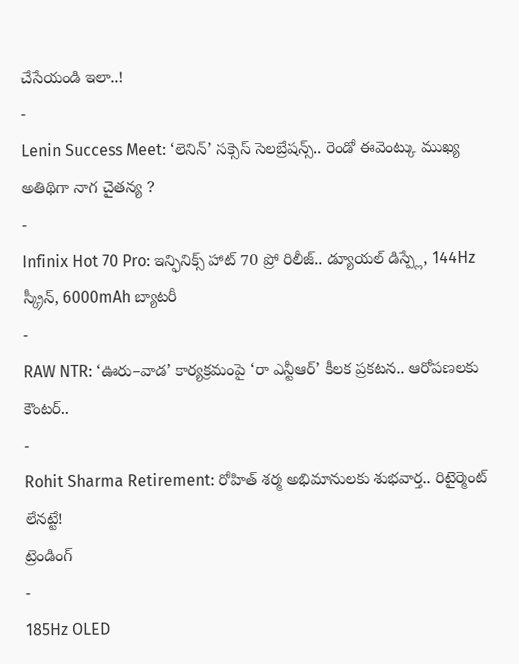చేసేయండి ఇలా..!
-
Lenin Success Meet: ‘లెనిన్’ సక్సెస్ సెలబ్రేషన్స్.. రెండో ఈవెంట్కు ముఖ్య అతిథిగా నాగ చైతన్య ?
-
Infinix Hot 70 Pro: ఇన్ఫినిక్స్ హాట్ 70 ప్రో రిలీజ్.. డ్యూయల్ డిస్ప్లే, 144Hz స్క్రీన్, 6000mAh బ్యాటరీ
-
RAW NTR: ‘ఊరు–వాడ’ కార్యక్రమంపై ‘రా ఎన్టీఆర్’ కీలక ప్రకటన.. ఆరోపణలకు కౌంటర్..
-
Rohit Sharma Retirement: రోహిత్ శర్మ అభిమానులకు శుభవార్త.. రిటైర్మెంట్ లేనట్టే!
ట్రెండింగ్
-
185Hz OLED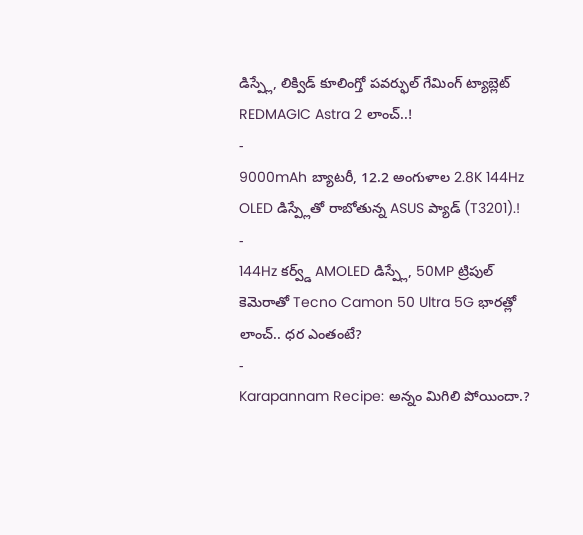డిస్ప్లే, లిక్విడ్ కూలింగ్తో పవర్ఫుల్ గేమింగ్ ట్యాబ్లెట్ REDMAGIC Astra 2 లాంచ్..!
-
9000mAh బ్యాటరీ, 12.2 అంగుళాల 2.8K 144Hz OLED డిస్ప్లేతో రాబోతున్న ASUS ప్యాడ్ (T3201).!
-
144Hz కర్వ్డ్ AMOLED డిస్ప్లే, 50MP ట్రిపుల్ కెమెరాతో Tecno Camon 50 Ultra 5G భారత్లో లాంచ్.. ధర ఎంతంటే?
-
Karapannam Recipe: అన్నం మిగిలి పోయిందా.?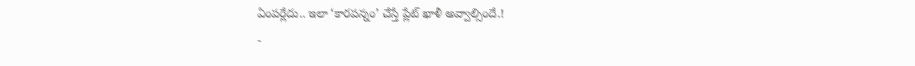ఏంపర్లేదు.. ఇలా ‘కారపన్నం’ చేస్తే ప్లేట్ ఖాళీ అవ్వాల్సిందే.!
-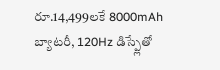రూ.14,499లకే 8000mAh బ్యాటరీ, 120Hz డిస్ప్లేతో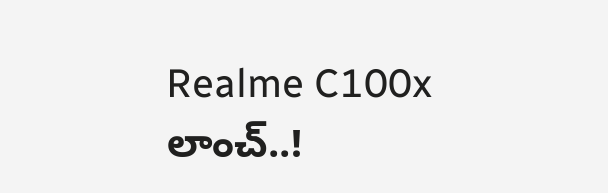Realme C100x లాంచ్..!